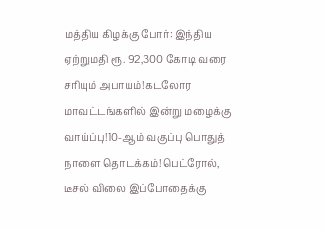மத்திய கிழக்கு போர்: இந்திய ஏற்றுமதி ரூ. 92,300 கோடி வரை சரியும் அபாயம்!கடலோர மாவட்டங்களில் இன்று மழைக்கு வாய்ப்பு!10-ஆம் வகுப்பு பொதுத் நாளை தொடக்கம்!பெட்ரோல், டீசல் விலை இப்போதைக்கு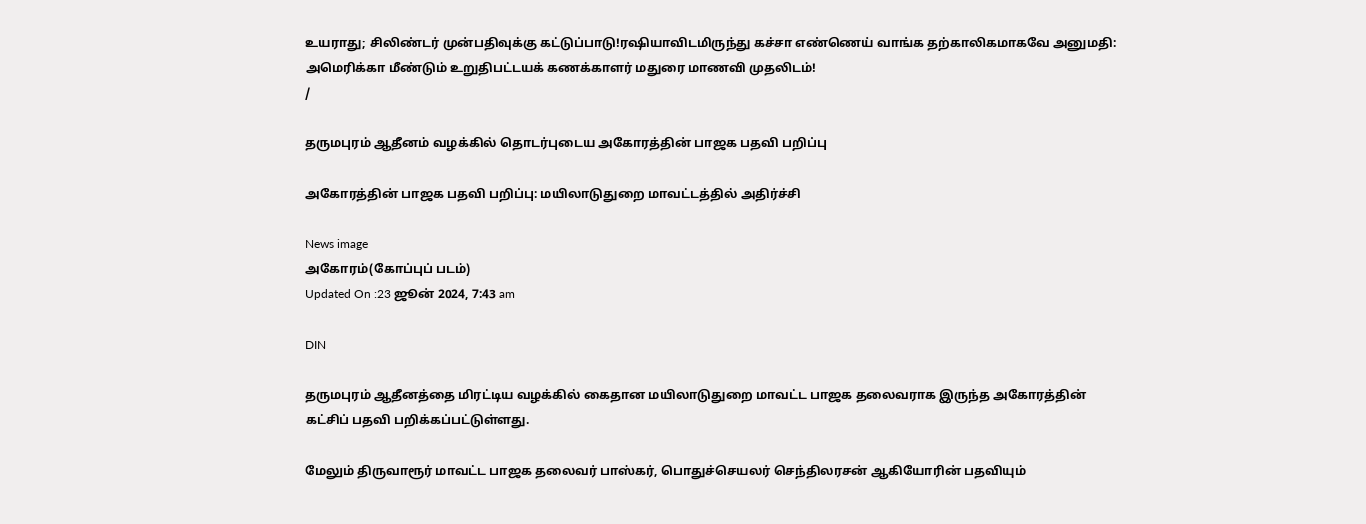உயராது; சிலிண்டர் முன்பதிவுக்கு கட்டுப்பாடு!ரஷியாவிடமிருந்து கச்சா எண்ணெய் வாங்க தற்காலிகமாகவே அனுமதி: அமெரிக்கா மீண்டும் உறுதிபட்டயக் கணக்காளர் மதுரை மாணவி முதலிடம்!
/

தருமபுரம் ஆதீனம் வழக்கில் தொடர்புடைய அகோரத்தின் பாஜக பதவி பறிப்பு

அகோரத்தின் பாஜக பதவி பறிப்பு: மயிலாடுதுறை மாவட்டத்தில் அதிர்ச்சி

News image
அகோரம்(கோப்புப் படம்)
Updated On :23 ஜூன் 2024, 7:43 am

DIN

தருமபுரம் ஆதீனத்தை மிரட்டிய வழக்கில் கைதான மயிலாடுதுறை மாவட்ட பாஜக தலைவராக இருந்த அகோரத்தின் கட்சிப் பதவி பறிக்கப்பட்டுள்ளது.

மேலும் திருவாரூர் மாவட்ட பாஜக தலைவர் பாஸ்கர், பொதுச்செயலர் செந்திலரசன் ஆகியோரின் பதவியும்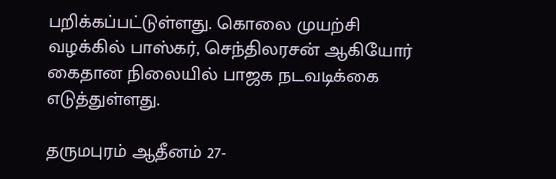பறிக்கப்பட்டுள்ளது. கொலை முயற்சி வழக்கில் பாஸ்கர், செந்திலரசன் ஆகியோர் கைதான நிலையில் பாஜக நடவடிக்கை எடுத்துள்ளது.

தருமபுரம் ஆதீனம் 27-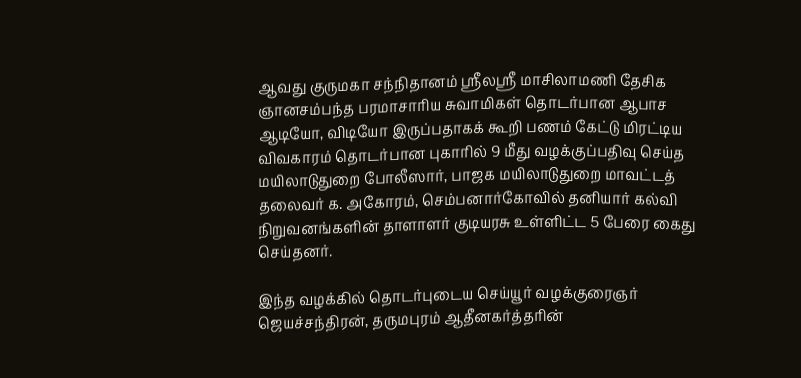ஆவது குருமகா சந்நிதானம் ஸ்ரீலஸ்ரீ மாசிலாமணி தேசிக ஞானசம்பந்த பரமாசாரிய சுவாமிகள் தொடர்பான ஆபாச ஆடியோ, விடியோ இருப்பதாகக் கூறி பணம் கேட்டு மிரட்டிய விவகாரம் தொடர்பான புகாரில் 9 மீது வழக்குப்பதிவு செய்த மயிலாடுதுறை போலீஸார், பாஜக மயிலாடுதுறை மாவட்டத் தலைவர் க. அகோரம், செம்பனார்கோவில் தனியார் கல்வி நிறுவனங்களின் தாளாளர் குடியரசு உள்ளிட்ட 5 பேரை கைது செய்தனர்.

இந்த வழக்கில் தொடர்புடைய செய்யூர் வழக்குரைஞர் ஜெயச்சந்திரன், தருமபுரம் ஆதீனகர்த்தரின்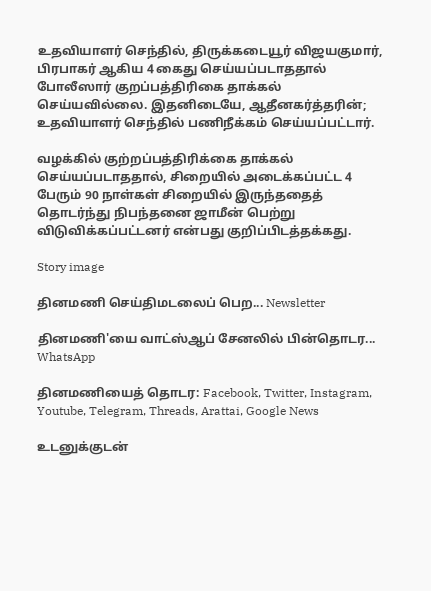உதவியாளர் செந்தில், திருக்கடையூர் விஜயகுமார், பிரபாகர் ஆகிய 4 கைது செய்யப்படாததால் போலீஸார் குறப்பத்திரிகை தாக்கல் செய்யவில்லை. இதனிடையே, ஆதீனகர்த்தரின்; உதவியாளர் செந்தில் பணிநீக்கம் செய்யப்பட்டார்.

வழக்கில் குற்றப்பத்திரிக்கை தாக்கல் செய்யப்படாததால், சிறையில் அடைக்கப்பட்ட 4 பேரும் 90 நாள்கள் சிறையில் இருந்ததைத் தொடர்ந்து நிபந்தனை ஜாமீன் பெற்று விடுவிக்கப்பட்டனர் என்பது குறிப்பிடத்தக்கது.

Story image

தினமணி செய்திமடலைப் பெற... Newsletter

தினமணி'யை வாட்ஸ்ஆப் சேனலில் பின்தொடர... WhatsApp

தினமணியைத் தொடர: Facebook, Twitter, Instagram, Youtube, Telegram, Threads, Arattai, Google News

உடனுக்குடன்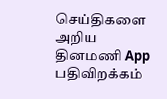செய்திகளை அறிய தினமணி App பதிவிறக்கம்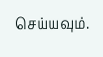செய்யவும்.